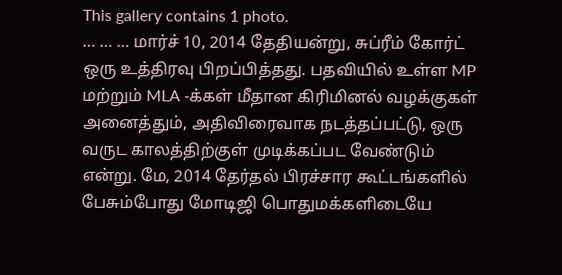This gallery contains 1 photo.
… … … மார்ச் 10, 2014 தேதியன்று, சுப்ரீம் கோர்ட் ஒரு உத்திரவு பிறப்பித்தது. பதவியில் உள்ள MP மற்றும் MLA -க்கள் மீதான கிரிமினல் வழக்குகள் அனைத்தும், அதிவிரைவாக நடத்தப்பட்டு, ஒரு வருட காலத்திற்குள் முடிக்கப்பட வேண்டும் என்று. மே, 2014 தேர்தல் பிரச்சார கூட்டங்களில் பேசும்போது மோடிஜி பொதுமக்களிடையே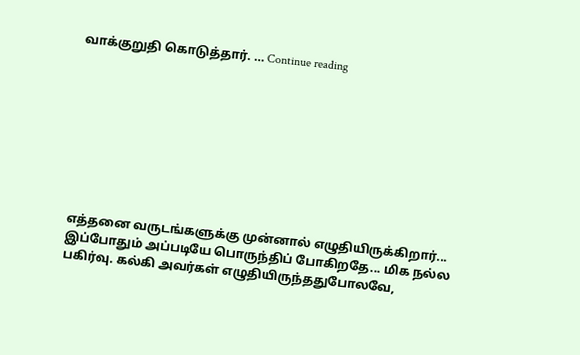வாக்குறுதி கொடுத்தார். … Continue reading









எத்தனை வருடங்களுக்கு முன்னால் எழுதியிருக்கிறார்... இப்போதும் அப்படியே பொருந்திப் போகிறதே... மிக நல்ல பகிர்வு. கல்கி அவர்கள் எழுதியிருந்ததுபோலவே,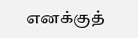எனக்குத்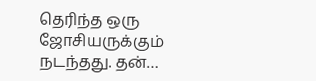தெரிந்த ஒரு ஜோசியருக்கும் நடந்தது. தன்…